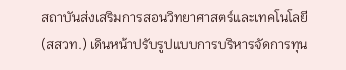สถาบันส่งเสริมการสอนวิทยาศาสตร์และเทคโนโลยี (สสวท.) เดินหน้าปรับรูปแบบการบริหารจัดการทุน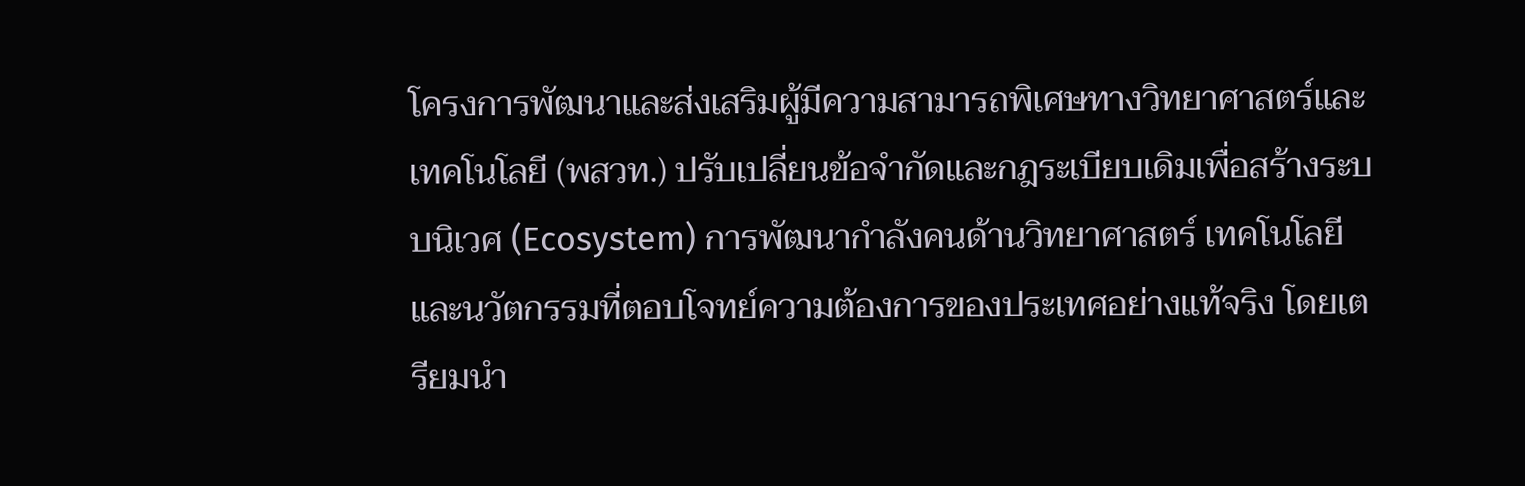โครงการพัฒนาและส่งเสริมผู้มีความสามารถพิเศษทางวิทยาศาสตร์และเทคโนโลยี (พสวท.) ปรับเปลี่ยนข้อจำกัดและกฎระเบียบเดิมเพื่อสร้างระบบนิเวศ (Ecosystem) การพัฒนากำลังคนด้านวิทยาศาสตร์ เทคโนโลยี และนวัตกรรมที่ตอบโจทย์ความต้องการของประเทศอย่างแท้จริง โดยเตรียมนำ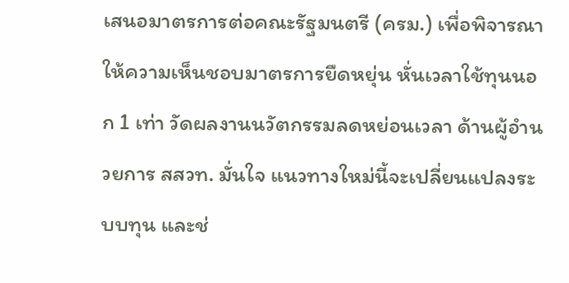เสนอมาตรการต่อคณะรัฐมนตรี (ครม.) เพื่อพิจารณาให้ความเห็นชอบมาตรการยืดหยุ่น หั่นเวลาใช้ทุนนอก 1 เท่า วัดผลงานนวัตกรรมลดหย่อนเวลา ด้านผู้อำนวยการ สสวท. มั่นใจ แนวทางใหม่นี้จะเปลี่ยนแปลงระบบทุน และช่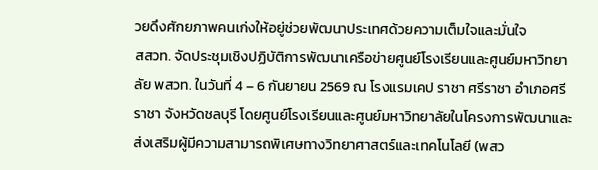วยดึงศักยภาพคนเก่งให้อยู่ช่วยพัฒนาประเทศด้วยความเต็มใจและมั่นใจ
สสวท. จัดประชุมเชิงปฏิบัติการพัฒนาเครือข่ายศูนย์โรงเรียนและศูนย์มหาวิทยาลัย พสวท. ในวันที่ 4 – 6 กันยายน 2569 ณ โรงแรมเคป ราชา ศรีราชา อำเภอศรีราชา จังหวัดชลบุรี โดยศูนย์โรงเรียนและศูนย์มหาวิทยาลัยในโครงการพัฒนาและส่งเสริมผู้มีความสามารถพิเศษทางวิทยาศาสตร์และเทคโนโลยี (พสว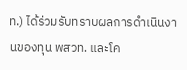ท.) ได้ร่วมรับทราบผลการดำเนินงานของทุน พสวท. และโค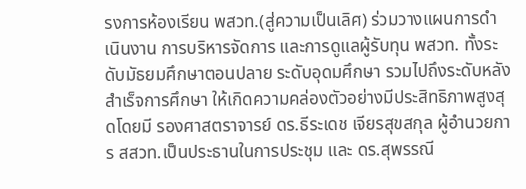รงการห้องเรียน พสวท.(สู่ความเป็นเลิศ) ร่วมวางแผนการดำเนินงาน การบริหารจัดการ และการดูแลผู้รับทุน พสวท. ทั้งระดับมัธยมศึกษาตอนปลาย ระดับอุดมศึกษา รวมไปถึงระดับหลังสำเร็จการศึกษา ให้เกิดความคล่องตัวอย่างมีประสิทธิภาพสูงสุดโดยมี รองศาสตราจารย์ ดร.ธีระเดช เจียรสุขสกุล ผู้อำนวยการ สสวท.เป็นประธานในการประชุม และ ดร.สุพรรณี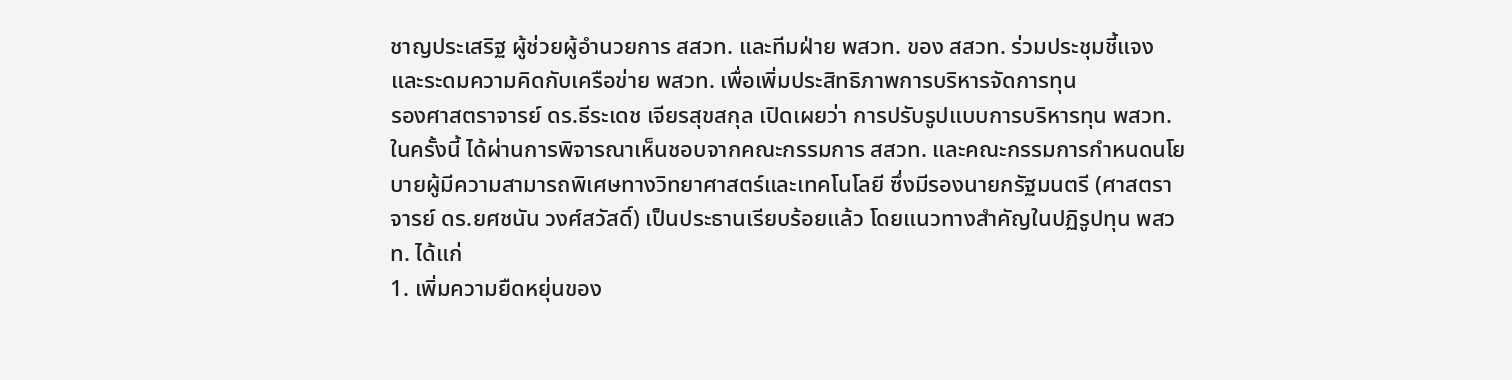ชาญประเสริฐ ผู้ช่วยผู้อำนวยการ สสวท. และทีมฝ่าย พสวท. ของ สสวท. ร่วมประชุมชี้แจงและระดมความคิดกับเครือข่าย พสวท. เพื่อเพิ่มประสิทธิภาพการบริหารจัดการทุน
รองศาสตราจารย์ ดร.ธีระเดช เจียรสุขสกุล เปิดเผยว่า การปรับรูปแบบการบริหารทุน พสวท. ในครั้งนี้ ได้ผ่านการพิจารณาเห็นชอบจากคณะกรรมการ สสวท. และคณะกรรมการกำหนดนโยบายผู้มีความสามารถพิเศษทางวิทยาศาสตร์และเทคโนโลยี ซึ่งมีรองนายกรัฐมนตรี (ศาสตราจารย์ ดร.ยศชนัน วงศ์สวัสดิ์) เป็นประธานเรียบร้อยแล้ว โดยแนวทางสำคัญในปฏิรูปทุน พสวท. ได้แก่
1. เพิ่มความยืดหยุ่นของ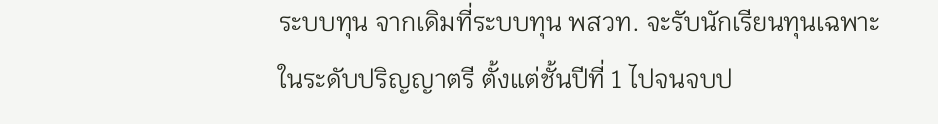ระบบทุน จากเดิมที่ระบบทุน พสวท. จะรับนักเรียนทุนเฉพาะในระดับปริญญาตรี ตั้งแต่ชั้นปีที่ 1 ไปจนจบป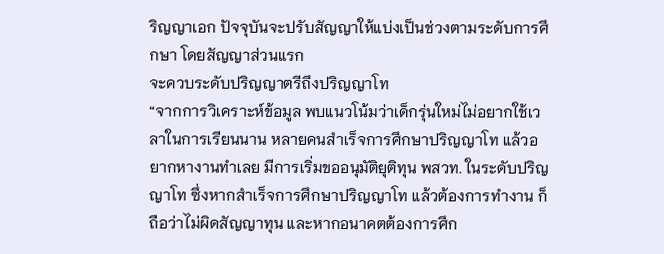ริญญาเอก ปัจจุบันจะปรับสัญญาให้แบ่งเป็นช่วงตามระดับการศึกษา โดยสัญญาส่วนแรก
จะควบระดับปริญญาตรีถึงปริญญาโท
“จากการวิเคราะห์ข้อมูล พบแนวโน้มว่าเด็กรุ่นใหม่ไม่อยากใช้เวลาในการเรียนนาน หลายคนสำเร็จการศึกษาปริญญาโท แล้วอยากหางานทำเลย มีการเริ่มขออนุมัติยุติทุน พสวท. ในระดับปริญญาโท ซึ่งหากสำเร็จการศึกษาปริญญาโท แล้วต้องการทำงาน ก็ถือว่าไม่ผิดสัญญาทุน และหากอนาคตต้องการศึก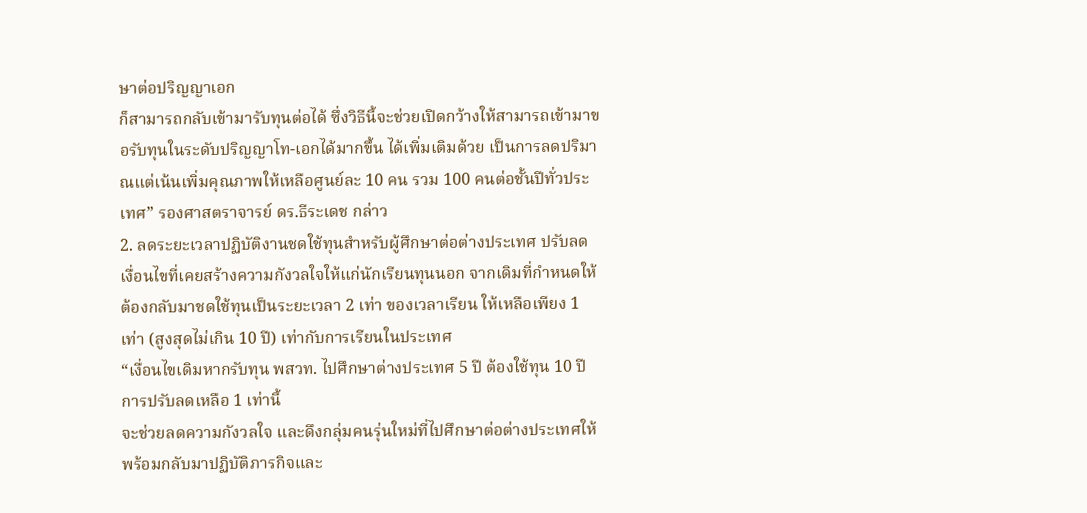ษาต่อปริญญาเอก
ก็สามารถกลับเข้ามารับทุนต่อได้ ซึ่งวิธีนี้จะช่วยเปิดกว้างให้สามารถเข้ามาขอรับทุนในระดับปริญญาโท-เอกได้มากขึ้น ได้เพิ่มเติมด้วย เป็นการลดปริมาณแต่เน้นเพิ่มคุณภาพให้เหลือศูนย์ละ 10 คน รวม 100 คนต่อชั้นปีทั่วประเทศ” รองศาสตราจารย์ ดร.ธีระเดช กล่าว
2. ลดระยะเวลาปฏิบัติงานชดใช้ทุนสำหรับผู้ศึกษาต่อต่างประเทศ ปรับลดเงื่อนไขที่เคยสร้างความกังวลใจให้แก่นักเรียนทุนนอก จากเดิมที่กำหนดให้ต้องกลับมาชดใช้ทุนเป็นระยะเวลา 2 เท่า ของเวลาเรียน ให้เหลือเพียง 1 เท่า (สูงสุดไม่เกิน 10 ปี) เท่ากับการเรียนในประเทศ
“เงื่อนไขเดิมหากรับทุน พสวท. ไปศึกษาต่างประเทศ 5 ปี ต้องใช้ทุน 10 ปี การปรับลดเหลือ 1 เท่านี้
จะช่วยลดความกังวลใจ และดึงกลุ่มคนรุ่นใหม่ที่ไปศึกษาต่อต่างประเทศให้พร้อมกลับมาปฏิบัติภารกิจและ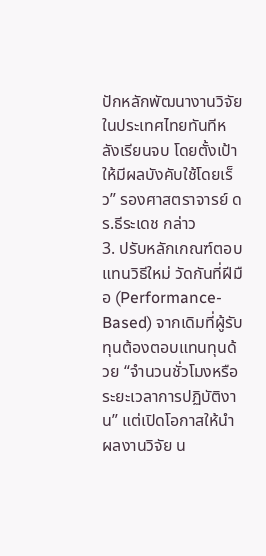ปักหลักพัฒนางานวิจัยในประเทศไทยทันทีหลังเรียนจบ โดยตั้งเป้าให้มีผลบังคับใช้โดยเร็ว” รองศาสตราจารย์ ดร.ธีระเดช กล่าว
3. ปรับหลักเกณฑ์ตอบแทนวิธีใหม่ วัดกันที่ฝีมือ (Performance-Based) จากเดิมที่ผู้รับทุนต้องตอบแทนทุนด้วย “จำนวนชั่วโมงหรือระยะเวลาการปฏิบัติงาน” แต่เปิดโอกาสให้นำผลงานวิจัย น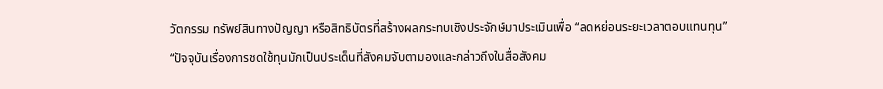วัตกรรม ทรัพย์สินทางปัญญา หรือสิทธิบัตรที่สร้างผลกระทบเชิงประจักษ์มาประเมินเพื่อ “ลดหย่อนระยะเวลาตอบแทนทุน”
“ปัจจุบันเรื่องการชดใช้ทุนมักเป็นประเด็นที่สังคมจับตามองและกล่าวถึงในสื่อสังคม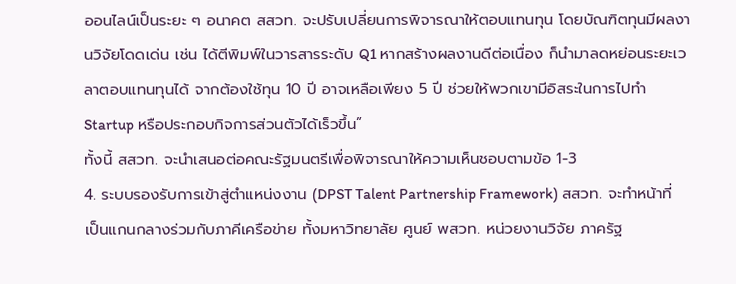ออนไลน์เป็นระยะ ๆ อนาคต สสวท. จะปรับเปลี่ยนการพิจารณาให้ตอบแทนทุน โดยบัณฑิตทุนมีผลงานวิจัยโดดเด่น เช่น ได้ตีพิมพ์ในวารสารระดับ Q1 หากสร้างผลงานดีต่อเนื่อง ก็นำมาลดหย่อนระยะเวลาตอบแทนทุนได้ จากต้องใช้ทุน 10 ปี อาจเหลือเพียง 5 ปี ช่วยให้พวกเขามีอิสระในการไปทำ Startup หรือประกอบกิจการส่วนตัวได้เร็วขึ้น”
ทั้งนี้ สสวท. จะนำเสนอต่อคณะรัฐมนตรีเพื่อพิจารณาให้ความเห็นชอบตามข้อ 1-3
4. ระบบรองรับการเข้าสู่ตำแหน่งงาน (DPST Talent Partnership Framework) สสวท. จะทำหน้าที่เป็นแกนกลางร่วมกับภาคีเครือข่าย ทั้งมหาวิทยาลัย ศูนย์ พสวท. หน่วยงานวิจัย ภาครัฐ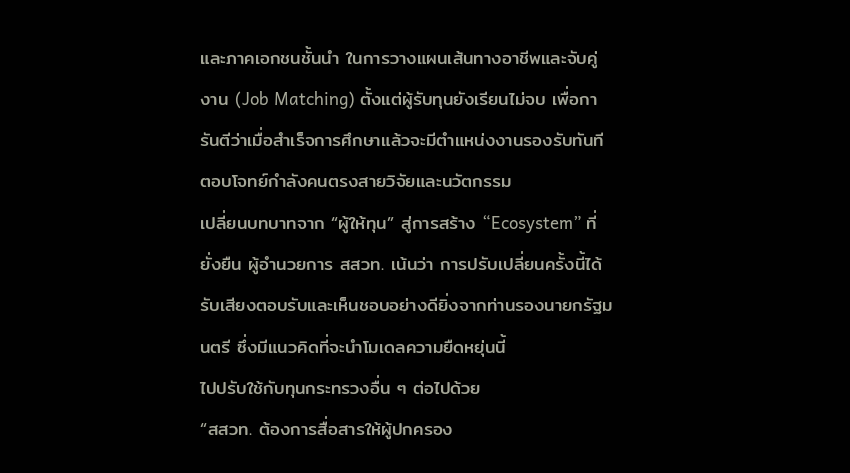และภาคเอกชนชั้นนำ ในการวางแผนเส้นทางอาชีพและจับคู่งาน (Job Matching) ตั้งแต่ผู้รับทุนยังเรียนไม่จบ เพื่อการันตีว่าเมื่อสำเร็จการศึกษาแล้วจะมีตำแหน่งงานรองรับทันที ตอบโจทย์กำลังคนตรงสายวิจัยและนวัตกรรม
เปลี่ยนบทบาทจาก “ผู้ให้ทุน” สู่การสร้าง “Ecosystem” ที่ยั่งยืน ผู้อำนวยการ สสวท. เน้นว่า การปรับเปลี่ยนครั้งนี้ได้รับเสียงตอบรับและเห็นชอบอย่างดียิ่งจากท่านรองนายกรัฐมนตรี ซึ่งมีแนวคิดที่จะนำโมเดลความยืดหยุ่นนี้
ไปปรับใช้กับทุนกระทรวงอื่น ๆ ต่อไปด้วย
“สสวท. ต้องการสื่อสารให้ผู้ปกครอง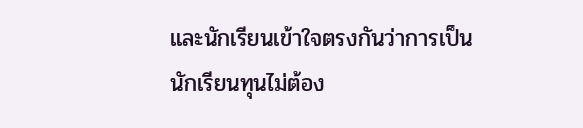และนักเรียนเข้าใจตรงกันว่าการเป็นนักเรียนทุนไม่ต้อง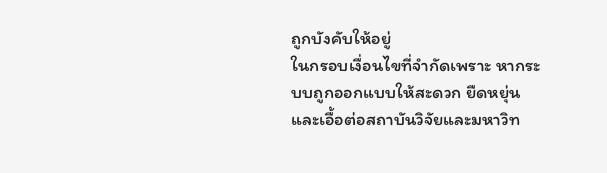ถูกบังคับให้อยู่
ในกรอบเงื่อนไขที่จำกัดเพราะ หากระบบถูกออกแบบให้สะดวก ยืดหยุ่น และเอื้อต่อสถาบันวิจัยและมหาวิท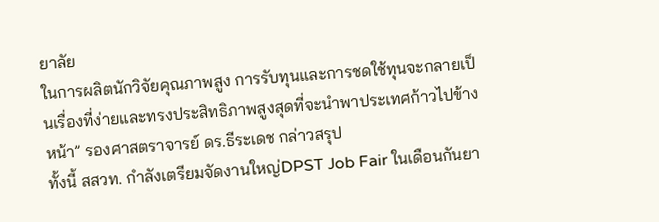ยาลัย
ในการผลิตนักวิจัยคุณภาพสูง การรับทุนและการชดใช้ทุนจะกลายเป็นเรื่องที่ง่ายและทรงประสิทธิภาพสูงสุดที่จะนำพาประเทศก้าวไปข้างหน้า” รองศาสตราจารย์ ดร.ธีระเดช กล่าวสรุป
ทั้งนี้ สสวท. กำลังเตรียมจัดงานใหญ่DPST Job Fair ในเดือนกันยา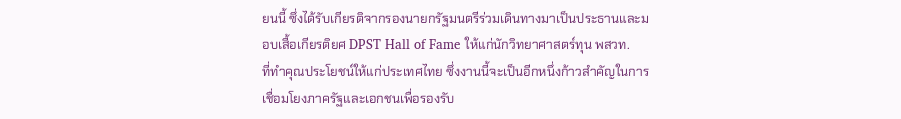ยนนี้ ซึ่งได้รับเกียรติจากรองนายกรัฐมนตรีร่วมเดินทางมาเป็นประธานและมอบเสื้อเกียรติยศ DPST Hall of Fame ให้แก่นักวิทยาศาสตร์ทุน พสวท.
ที่ทำคุณประโยชน์ให้แก่ประเทศไทย ซึ่งงานนี้จะเป็นอีกหนึ่งก้าวสำคัญในการเชื่อมโยงภาครัฐและเอกชนเพื่อรองรับ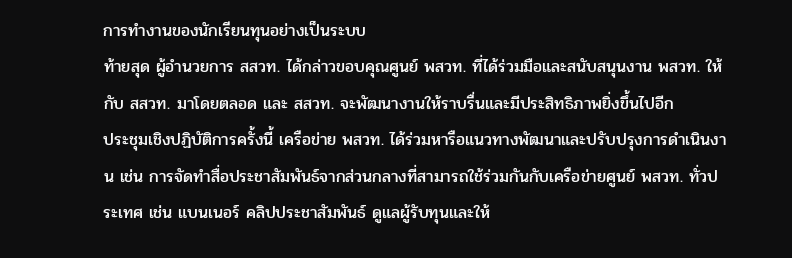การทำงานของนักเรียนทุนอย่างเป็นระบบ
ท้ายสุด ผู้อำนวยการ สสวท. ได้กล่าวขอบคุณศูนย์ พสวท. ที่ได้ร่วมมือและสนับสนุนงาน พสวท. ให้กับ สสวท. มาโดยตลอด และ สสวท. จะพัฒนางานให้ราบรื่นและมีประสิทธิภาพยิ่งขึ้นไปอีก
ประชุมเชิงปฏิบัติการครั้งนี้ เครือข่าย พสวท. ได้ร่วมหารือแนวทางพัฒนาและปรับปรุงการดำเนินงาน เช่น การจัดทำสื่อประชาสัมพันธ์จากส่วนกลางที่สามารถใช้ร่วมกันกับเครือข่ายศูนย์ พสวท. ทั่วประเทศ เช่น แบนเนอร์ คลิปประชาสัมพันธ์ ดูแลผู้รับทุนและให้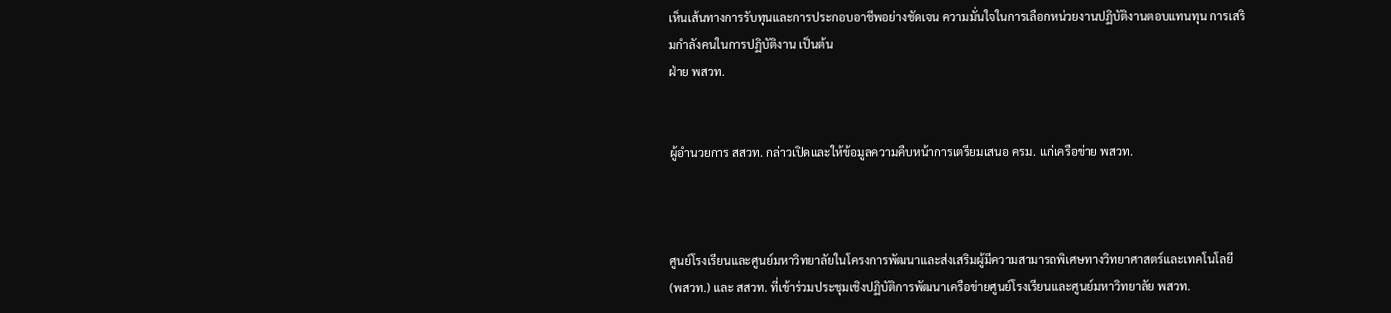เห็นเส้นทางการรับทุนและการประกอบอาชีพอย่างชัดเจน ความมั่นใจในการเลือกหน่วยงานปฏิบัติงานตอบแทนทุน การเสริมกำลังคนในการปฏิบัติงาน เป็นต้น
ฝ่าย พสวท.


ผู้อำนวยการ สสวท. กล่าวเปิดและให้ข้อมูลความคืบหน้าการเตรียมเสนอ ครม. แก่เครือข่าย พสวท.



ศูนย์โรงเรียนและศูนย์มหาวิทยาลัยในโครงการพัฒนาและส่งเสริมผู้มีความสามารถพิเศษทางวิทยาศาสตร์และเทคโนโลยี (พสวท.) และ สสวท. ที่เข้าร่วมประชุมเชิงปฏิบัติการพัฒนาเครือข่ายศูนย์โรงเรียนและศูนย์มหาวิทยาลัย พสวท.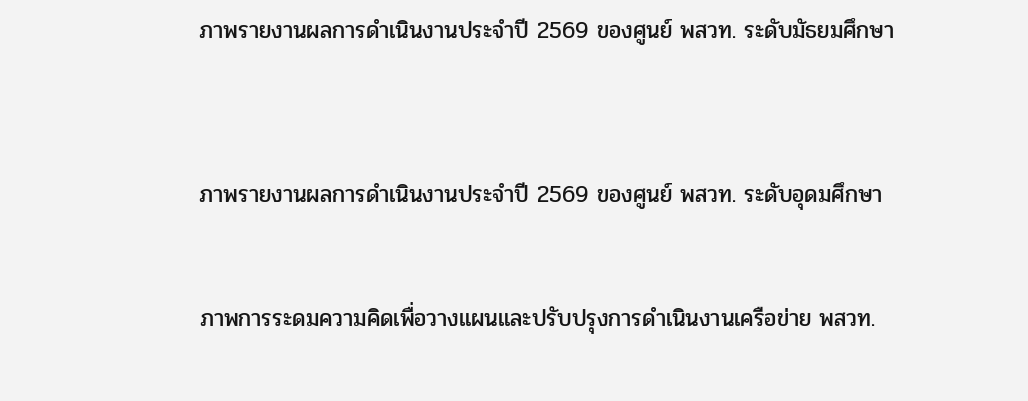ภาพรายงานผลการดำเนินงานประจำปี 2569 ของศูนย์ พสวท. ระดับมัธยมศึกษา



ภาพรายงานผลการดำเนินงานประจำปี 2569 ของศูนย์ พสวท. ระดับอุดมศึกษา


ภาพการระดมความคิดเพื่อวางแผนและปรับปรุงการดำเนินงานเครือข่าย พสวท.